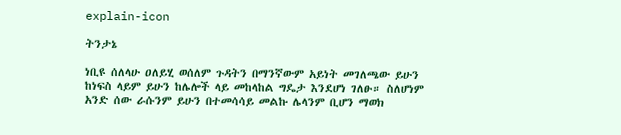explain-icon

ትንታኔ

ነቢዩ ሰለላሁ ዐለይሂ ወሰለም ጉዳትን በማንኛውም አይነት መገለጫው ይሁን ከነፍስ ላይም ይሁን ከሌሎች ላይ መከላከል ግዴታ እንደሆነ ገለፁ። ስለሆነም አንድ ሰው ራሱንም ይሁን በተመሳሳይ መልኩ ሌላንም ቢሆን ማወክ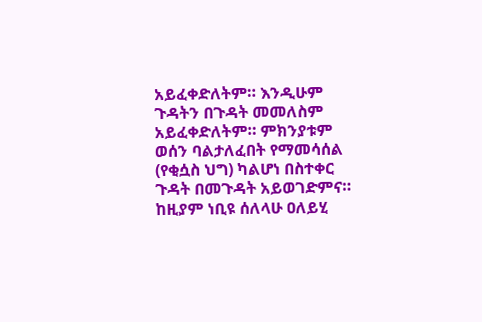አይፈቀድለትም። እንዲሁም ጉዳትን በጉዳት መመለስም አይፈቀድለትም። ምክንያቱም ወሰን ባልታለፈበት የማመሳሰል (የቂሷስ ህግ) ካልሆነ በስተቀር ጉዳት በመጉዳት አይወገድምና። ከዚያም ነቢዩ ሰለላሁ ዐለይሂ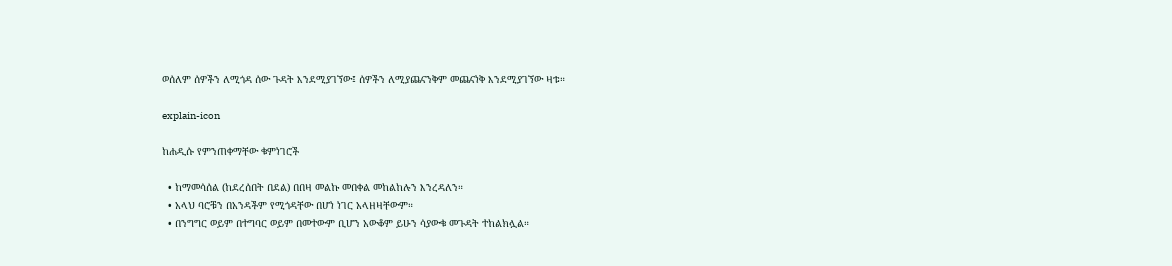ወሰለም ሰዎችን ለሚጎዳ ሰው ጉዳት እንደሚያገኘው፤ ሰዎችን ለሚያጨናንቅም መጨናነቅ እንደሚያገኘው ዛቱ።

explain-icon

ከሐዲሱ የምንጠቀማቸው ቁምነገሮች

  • ከማመሳሰል (ከደረሰበት በደል) በበዛ መልኩ መበቀል መከልከሉን እንረዳለን።
  • አላህ ባሮቹን በአንዳችም የሚጎዳቸው በሆነ ነገር አላዘዛቸውም።
  • በንግግር ወይም በተግባር ወይም በመተውም ቢሆን አውቆም ይሁን ሳያውቁ መጉዳት ተከልክሏል።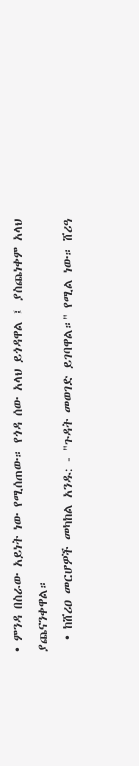• ምንዳ በስራው አይነት ነው የሚሰጠው። የጎዳ ሰው አላህ ይጎዳዋል ፤ ያስጨነቀም አላህ ያጨናንቀዋል።
  • ከሸሪዐ መርሆዎች መካከል አንዱ: - "ጉዳት መወገድ ይገባዋል።" የሚል ነው። ሸሪዓ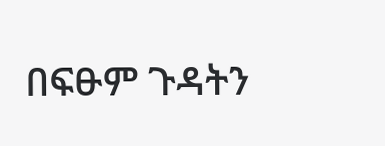በፍፁም ጉዳትን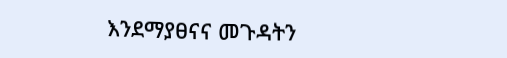እንደማያፀናና መጉዳትን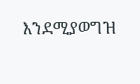እንደሚያወግዝ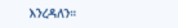እንረዳለን።